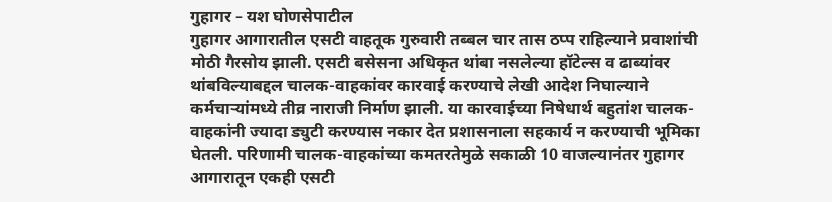गुहागर – यश घोणसेपाटील
गुहागर आगारातील एसटी वाहतूक गुरुवारी तब्बल चार तास ठप्प राहिल्याने प्रवाशांची मोठी गैरसोय झाली. एसटी बसेसना अधिकृत थांबा नसलेल्या हॉटेल्स व ढाब्यांवर थांबविल्याबद्दल चालक-वाहकांवर कारवाई करण्याचे लेखी आदेश निघाल्याने कर्मचाऱ्यांमध्ये तीव्र नाराजी निर्माण झाली. या कारवाईच्या निषेधार्थ बहुतांश चालक-वाहकांनी ज्यादा ड्युटी करण्यास नकार देत प्रशासनाला सहकार्य न करण्याची भूमिका घेतली. परिणामी चालक-वाहकांच्या कमतरतेमुळे सकाळी 10 वाजल्यानंतर गुहागर आगारातून एकही एसटी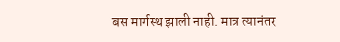बस मार्गस्थ झाली नाही. मात्र त्यानंतर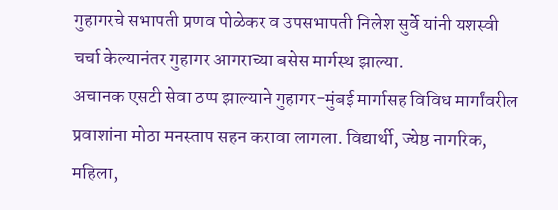गुहागरचे सभापती प्रणव पोळेकर व उपसभापती निलेश सुर्वे यांनी यशस्वी चर्चा केल्यानंतर गुहागर आगराच्या बसेस मार्गस्थ झाल्या.
अचानक एसटी सेवा ठप्प झाल्याने गुहागर-मुंबई मार्गासह विविध मार्गांवरील प्रवाशांना मोठा मनस्ताप सहन करावा लागला. विद्यार्थी, ज्येष्ठ नागरिक, महिला,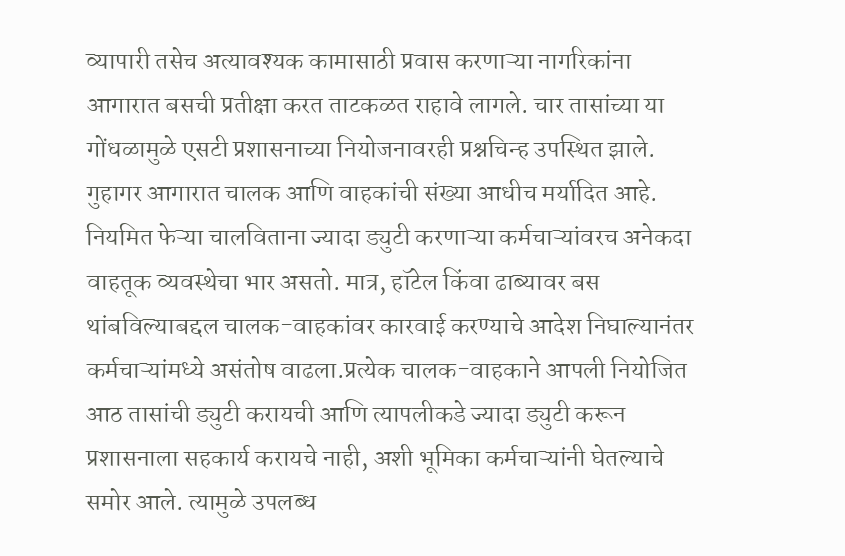व्यापारी तसेच अत्यावश्यक कामासाठी प्रवास करणाऱ्या नागरिकांना आगारात बसची प्रतीक्षा करत ताटकळत राहावे लागले. चार तासांच्या या गोंधळामुळे एसटी प्रशासनाच्या नियोजनावरही प्रश्नचिन्ह उपस्थित झाले. गुहागर आगारात चालक आणि वाहकांची संख्या आधीच मर्यादित आहे. नियमित फेऱ्या चालविताना ज्यादा ड्युटी करणाऱ्या कर्मचाऱ्यांवरच अनेकदा वाहतूक व्यवस्थेचा भार असतो. मात्र, हॉटेल किंवा ढाब्यावर बस थांबविल्याबद्दल चालक-वाहकांवर कारवाई करण्याचे आदेश निघाल्यानंतर कर्मचाऱ्यांमध्ये असंतोष वाढला.प्रत्येक चालक-वाहकाने आपली नियोजित आठ तासांची ड्युटी करायची आणि त्यापलीकडे ज्यादा ड्युटी करून प्रशासनाला सहकार्य करायचे नाही, अशी भूमिका कर्मचाऱ्यांनी घेतल्याचे समोर आले. त्यामुळे उपलब्ध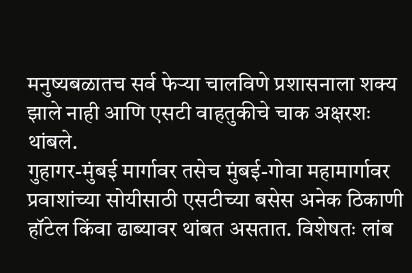मनुष्यबळातच सर्व फेऱ्या चालविणे प्रशासनाला शक्य झाले नाही आणि एसटी वाहतुकीचे चाक अक्षरशः थांबले.
गुहागर-मुंबई मार्गावर तसेच मुंबई-गोवा महामार्गावर प्रवाशांच्या सोयीसाठी एसटीच्या बसेस अनेक ठिकाणी हॉटेल किंवा ढाब्यावर थांबत असतात. विशेषतः लांब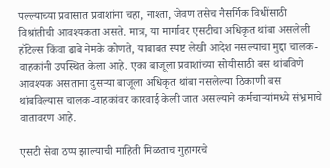पल्ल्याच्या प्रवासात प्रवाशांना चहा, नाश्ता, जेवण तसेच नैसर्गिक विधींसाठी विश्रांतीची आवश्यकता असते. मात्र, या मार्गावर एसटीचा अधिकृत थांबा असलेली हॉटेल्स किंवा ढाबे नेमके कोणते, याबाबत स्पष्ट लेखी आदेश नसल्याचा मुद्दा चालक-वाहकांनी उपस्थित केला आहे. एका बाजूला प्रवाशांच्या सोयीसाठी बस थांबविणे आवश्यक असताना दुसऱ्या बाजूला अधिकृत थांबा नसलेल्या ठिकाणी बस थांबविल्यास चालक-वाहकांवर कारवाई केली जात असल्याने कर्मचाऱ्यांमध्ये संभ्रमाचे वातावरण आहे.

एसटी सेवा ठप्प झाल्याची माहिती मिळताच गुहागरचे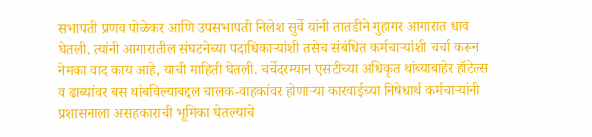सभापती प्रणव पोळेकर आणि उपसभापती निलेश सुर्वे यांनी तातडीने गुहागर आगारात धाव घेतली. त्यांनी आगारातील संघटनेच्या पदाधिकाऱ्यांशी तसेच संबंधित कर्मचाऱ्यांशी चर्चा करून नेमका वाद काय आहे, याची माहिती घेतली. चर्चेदरम्यान एसटीच्या अधिकृत थांब्याबाहेर हॉटेल्स व ढाब्यांवर बस थांबविल्याबद्दल चालक-वाहकांवर होणाऱ्या कारवाईच्या निषेधार्थ कर्मचाऱ्यांनी प्रशासनाला असहकाराची भूमिका घेतल्याचे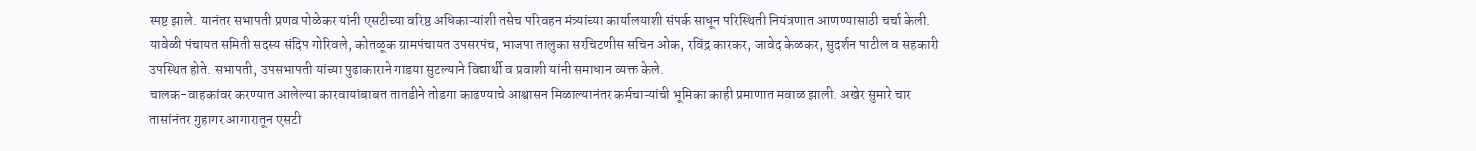स्पष्ट झाले. यानंतर सभापती प्रणव पोळेकर यांनी एसटीच्या वरिष्ठ अधिकाऱ्यांशी तसेच परिवहन मंत्र्यांच्या कार्यालयाशी संपर्क साधून परिस्थिती नियंत्रणात आणण्यासाठी चर्चा केली. यावेळी पंचायत समिती सदस्य संदिप गोरिवले, कोतळूक ग्रामपंचायत उपसरपंच, भाजपा तालुका सरचिटणीस सचिन ओक, रविंद्र कारकर, जावेद केळकर, सुदर्शन पाटील व सहकारी उपस्थित होते. सभापती, उपसभापती यांच्या पुढाकाराने गाडया सुटल्याने विद्यार्थी व प्रवाशी यांनी समाधान व्यक्त केले.
चालक-वाहकांवर करण्यात आलेल्या कारवायांबाबत तातडीने तोडगा काढण्याचे आश्वासन मिळाल्यानंतर कर्मचाऱ्यांची भूमिका काही प्रमाणात मवाळ झाली. अखेर सुमारे चार तासांनंतर गुहागर आगारातून एसटी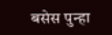बसेस पुन्हा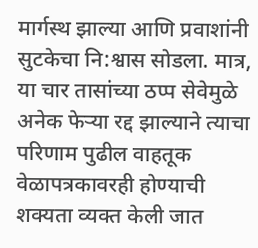मार्गस्थ झाल्या आणि प्रवाशांनी सुटकेचा नि:श्वास सोडला. मात्र, या चार तासांच्या ठप्प सेवेमुळे अनेक फेऱ्या रद्द झाल्याने त्याचा परिणाम पुढील वाहतूक वेळापत्रकावरही होण्याची शक्यता व्यक्त केली जात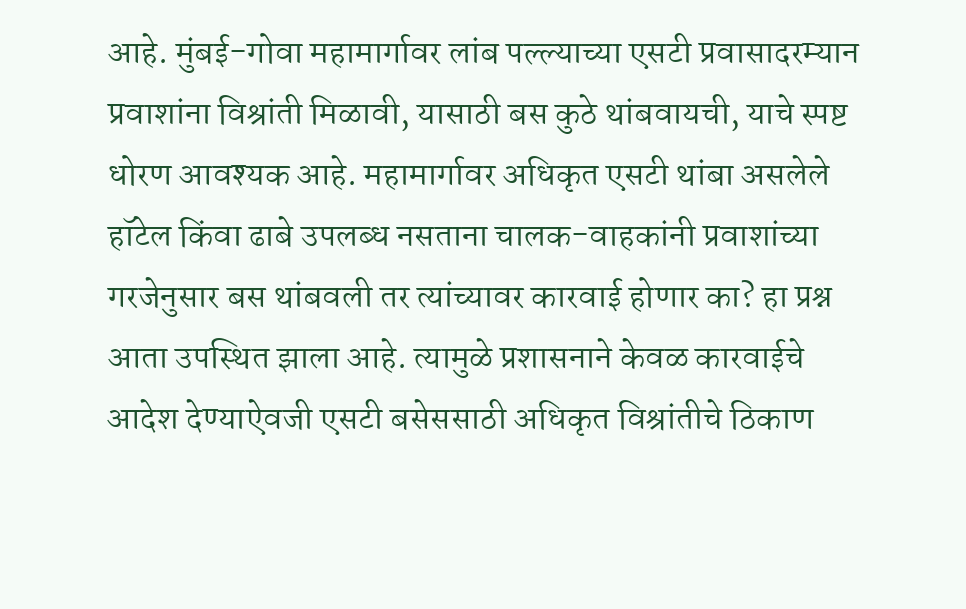आहे. मुंबई-गोवा महामार्गावर लांब पल्ल्याच्या एसटी प्रवासादरम्यान प्रवाशांना विश्रांती मिळावी, यासाठी बस कुठे थांबवायची, याचे स्पष्ट धोरण आवश्यक आहे. महामार्गावर अधिकृत एसटी थांबा असलेले हॉटेल किंवा ढाबे उपलब्ध नसताना चालक-वाहकांनी प्रवाशांच्या गरजेनुसार बस थांबवली तर त्यांच्यावर कारवाई होणार का? हा प्रश्न आता उपस्थित झाला आहे. त्यामुळे प्रशासनाने केवळ कारवाईचे आदेश देण्याऐवजी एसटी बसेससाठी अधिकृत विश्रांतीचे ठिकाण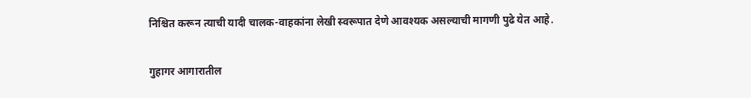निश्चित करून त्याची यादी चालक-वाहकांना लेखी स्वरूपात देणे आवश्यक असल्याची मागणी पुढे येत आहे.

गुहागर आगारातील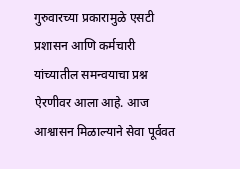गुरुवारच्या प्रकारामुळे एसटी प्रशासन आणि कर्मचारी यांच्यातील समन्वयाचा प्रश्न ऐरणीवर आला आहे. आज आश्वासन मिळाल्याने सेवा पूर्ववत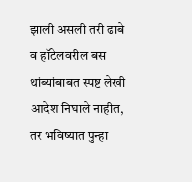झाली असली तरी ढाबे व हॉटेलवरील बस थांब्यांबाबत स्पष्ट लेखी आदेश निघाले नाहीत, तर भविष्यात पुन्हा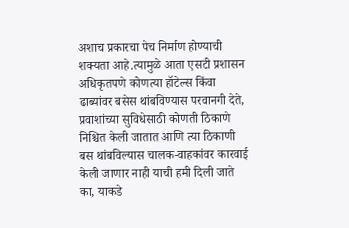अशाच प्रकारचा पेच निर्माण होण्याची शक्यता आहे.त्यामुळे आता एसटी प्रशासन अधिकृतपणे कोणत्या हॉटेल्स किंवा ढाब्यांवर बसेस थांबविण्यास परवानगी देते, प्रवाशांच्या सुविधेसाठी कोणती ठिकाणे निश्चित केली जातात आणि त्या ठिकाणी बस थांबविल्यास चालक-वाहकांवर कारवाई केली जाणार नाही याची हमी दिली जाते का, याकडे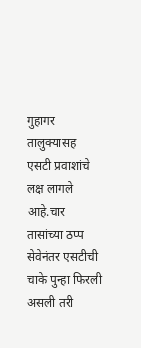गुहागर तालुक्यासह एसटी प्रवाशांचे लक्ष लागले आहे.चार तासांच्या ठप्प सेवेनंतर एसटीची चाके पुन्हा फिरली असली तरी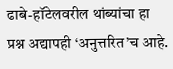ढाबे-हॉटेलवरील थांब्यांचा हा प्रश्न अद्यापही ‘अनुत्तरित’च आहे.